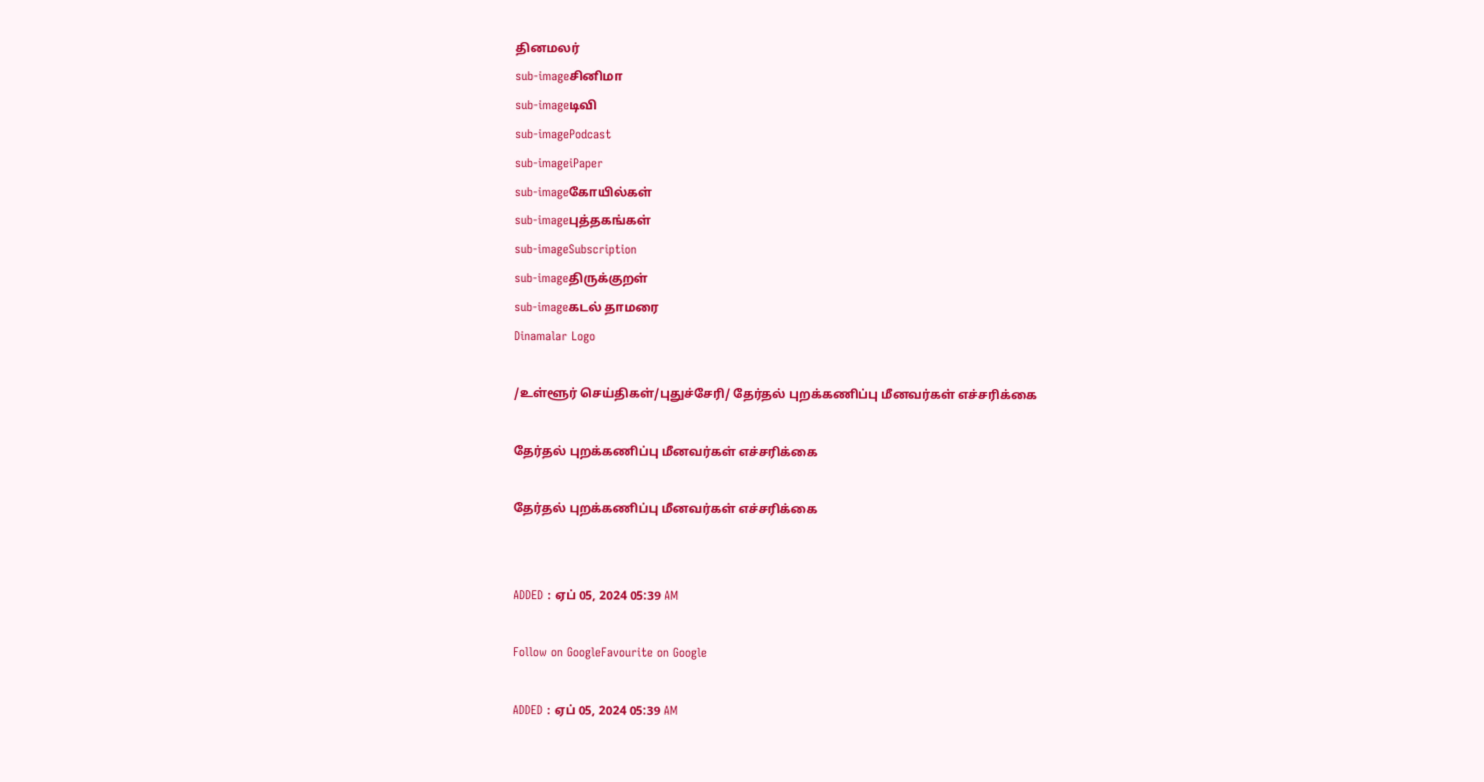தினமலர்
sub-imageசினிமா
sub-imageடிவி
sub-imagePodcast
sub-imageiPaper
sub-imageகோயில்கள்
sub-imageபுத்தகங்கள்
sub-imageSubscription
sub-imageதிருக்குறள்
sub-imageகடல் தாமரை
Dinamalar Logo

/உள்ளூர் செய்திகள்/புதுச்சேரி/ தேர்தல் புறக்கணிப்பு மீனவர்கள் எச்சரிக்கை

தேர்தல் புறக்கணிப்பு மீனவர்கள் எச்சரிக்கை

தேர்தல் புறக்கணிப்பு மீனவர்கள் எச்சரிக்கை


ADDED : ஏப் 05, 2024 05:39 AM

Follow on GoogleFavourite on Google

ADDED : ஏப் 05, 2024 05:39 AM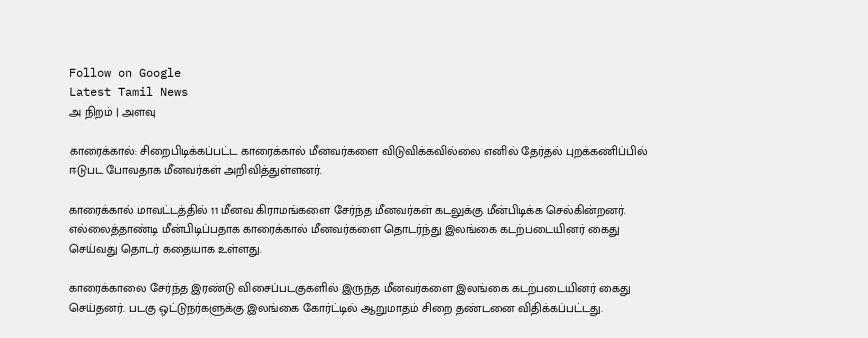Follow on Google
Latest Tamil News
அ நிறம் | அளவு

காரைக்கால்: சிறைபிடிக்கப்பட்ட காரைக்கால் மீனவர்களை விடுவிக்கவில்லை எனில் தேர்தல் புறக்கணிப்பில் ஈடுபட போவதாக மீனவர்கள் அறிவித்துள்ளனர்.

காரைக்கால் மாவட்டத்தில் 11 மீனவ கிராமங்களை சேர்ந்த மீனவர்கள் கடலுக்கு மீன்பிடிக்க செல்கின்றனர். எல்லைத்தாண்டி மீன்பிடிப்பதாக காரைக்கால் மீனவர்களை தொடர்ந்து இலங்கை கடற்படையினர் கைது செய்வது தொடர் கதையாக உள்ளது.

காரைக்காலை சேர்ந்த இரண்டு விசைப்படகுகளில் இருந்த மீனவர்களை இலங்கை கடற்படையினர் கைது செய்தனர். படகு ஒட்டுநர்களுக்கு இலங்கை கோர்ட்டில் ஆறுமாதம் சிறை தண்டனை விதிக்கப்பட்டது.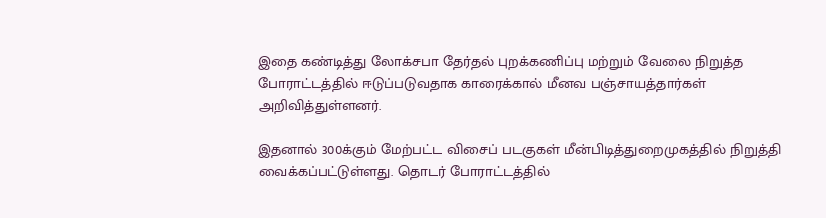இதை கண்டித்து லோக்சபா தேர்தல் புறக்கணிப்பு மற்றும் வேலை நிறுத்த போராட்டத்தில் ஈடுப்படுவதாக காரைக்கால் மீனவ பஞ்சாயத்தார்கள் அறிவித்துள்ளனர்.

இதனால் 300க்கும் மேற்பட்ட விசைப் படகுகள் மீன்பிடித்துறைமுகத்தில் நிறுத்தி வைக்கப்பட்டுள்ளது. தொடர் போராட்டத்தில்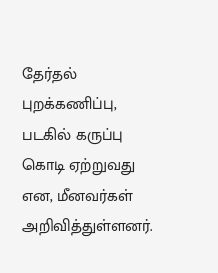தேர்தல் புறக்கணிப்பு, படகில் கருப்பு கொடி ஏற்றுவது என, மீனவர்கள் அறிவித்துள்ளனர்.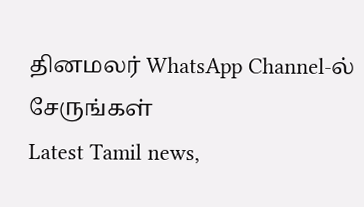தினமலர் WhatsApp Channel-ல் சேருங்கள்
Latest Tamil news,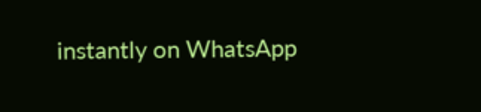instantly on WhatsApp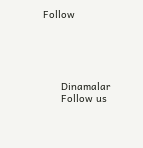Follow





      Dinamalar
      Follow us